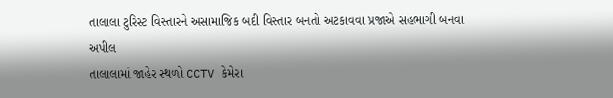તાલાલા ટુરિસ્ટ વિસ્તારને અસામાજિક બદી વિસ્તાર બનતો અટકાવવા પ્રજાએ સહભાગી બનવા અપીલ
તાલાલામાં જાહેર સ્થળો CCTV કેમેરા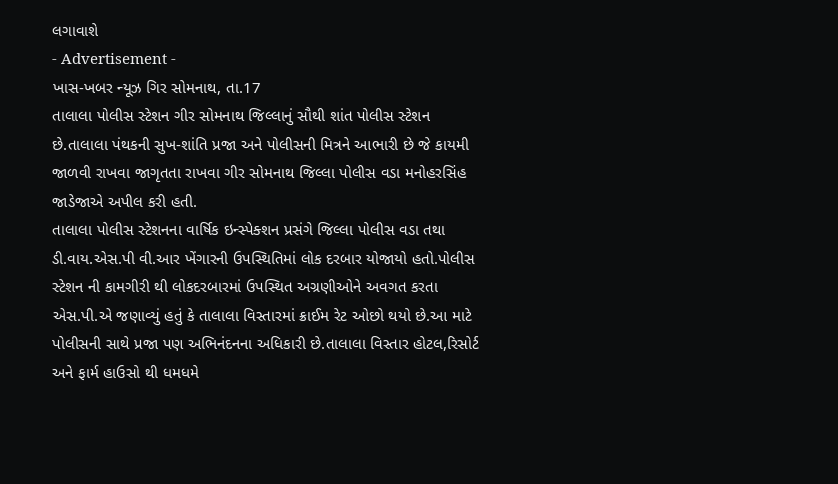લગાવાશે
- Advertisement -
ખાસ-ખબર ન્યૂઝ ગિર સોમનાથ, તા.17
તાલાલા પોલીસ સ્ટેશન ગીર સોમનાથ જિલ્લાનું સૌથી શાંત પોલીસ સ્ટેશન છે.તાલાલા પંથકની સુખ-શાંતિ પ્રજા અને પોલીસની મિત્રને આભારી છે જે કાયમી જાળવી રાખવા જાગૃતતા રાખવા ગીર સોમનાથ જિલ્લા પોલીસ વડા મનોહરસિંહ જાડેજાએ અપીલ કરી હતી.
તાલાલા પોલીસ સ્ટેશનના વાર્ષિક ઇન્સ્પેક્શન પ્રસંગે જિલ્લા પોલીસ વડા તથા ડી.વાય.એસ.પી વી.આર ખેંગારની ઉપસ્થિતિમાં લોક દરબાર યોજાયો હતો.પોલીસ સ્ટેશન ની કામગીરી થી લોકદરબારમાં ઉપસ્થિત અગ્રણીઓને અવગત કરતા એસ.પી.એ જણાવ્યું હતું કે તાલાલા વિસ્તારમાં ક્રાઈમ રેટ ઓછો થયો છે.આ માટે પોલીસની સાથે પ્રજા પણ અભિનંદનના અધિકારી છે.તાલાલા વિસ્તાર હોટલ,રિસોર્ટ અને ફાર્મ હાઉસો થી ધમધમે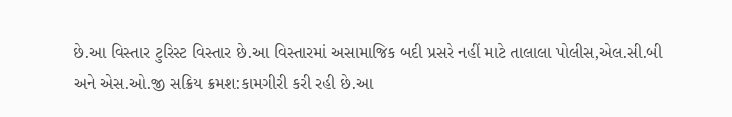છે.આ વિસ્તાર ટુરિસ્ટ વિસ્તાર છે.આ વિસ્તારમાં અસામાજિક બદી પ્રસરે નહીં માટે તાલાલા પોલીસ,એલ.સી.બી અને એસ.ઓ.જી સક્રિય ક્રમશ:કામગીરી કરી રહી છે.આ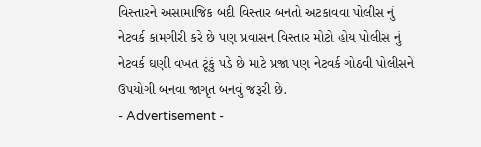વિસ્તારને અસામાજિક બદી વિસ્તાર બનતો અટકાવવા પોલીસ નું નેટવર્ક કામગીરી કરે છે પણ પ્રવાસન વિસ્તાર મોટો હોય પોલીસ નું નેટવર્ક ઘણી વખત ટૂંકું પડે છે માટે પ્રજા પણ નેટવર્ક ગોઠવી પોલીસને ઉપયોગી બનવા જાગૃત બનવું જરૂરી છે.
- Advertisement -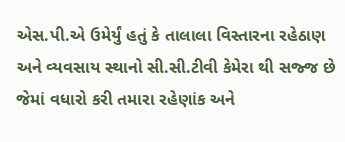એસ.પી.એ ઉમેર્યું હતું કે તાલાલા વિસ્તારના રહેઠાણ અને વ્યવસાય સ્થાનો સી.સી.ટીવી કેમેરા થી સજ્જ છે જેમાં વધારો કરી તમારા રહેણાંક અને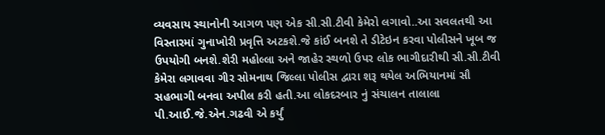વ્યવસાય સ્થાનોની આગળ પણ એક સી.સી.ટીવી કેમેરો લગાવો..આ સવલતથી આ વિસ્તારમાં ગુનાખોરી પ્રવૃત્તિ અટકશે.જે કાંઈ બનશે તે ડીટેઇન કરવા પોલીસને ખૂબ જ ઉપયોગી બનશે.શેરી મહોલ્લા અને જાહેર સ્થળો ઉપર લોક ભાગીદારીથી સી.સી.ટીવી કેમેરા લગાવવા ગીર સોમનાથ જિલ્લા પોલીસ દ્વારા શરૂ થયેલ અભિયાનમાં સૌ સહભાગી બનવા અપીલ કરી હતી.આ લોકદરબાર નું સંચાલન તાલાલા પી.આઈ.જે.એન.ગઢવી એ કર્યું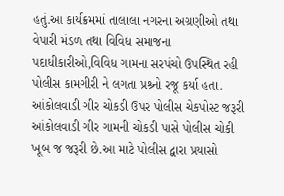હતું.આ કાર્યક્રમમાં તાલાલા નગરના અગ્રણીઓ તથા વેપારી મંડળ તથા વિવિધ સમાજના પદાધીકારીઓ,વિવિધ ગામના સરપંચો ઉપસ્થિત રહી પોલીસ કામગીરી ને લગતા પ્રશ્ર્નો રજૂ કર્યા હતા.
આંકોલવાડી ગીર ચોકડી ઉપર પોલીસ ચેકપોસ્ટ જરૂરી
આંકોલવાડી ગીર ગામની ચોકડી પાસે પોલીસ ચોકી ખૂબ જ જરૂરી છે.આ માટે પોલીસ દ્વારા પ્રયાસો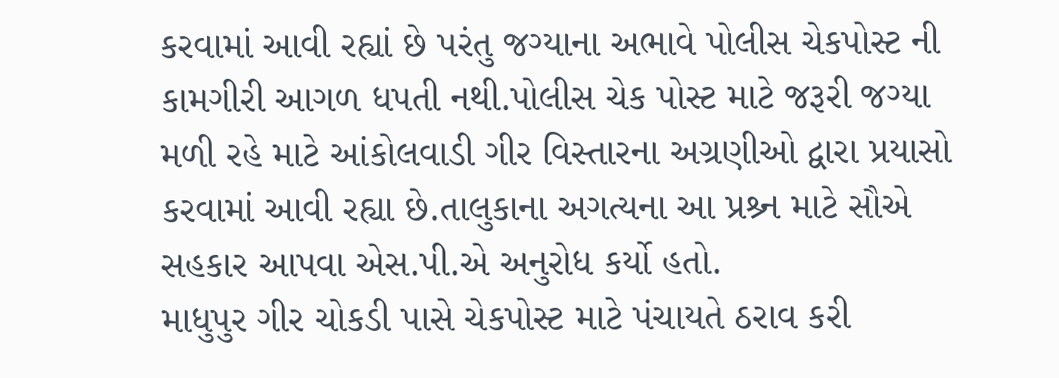કરવામાં આવી રહ્યાં છે પરંતુ જગ્યાના અભાવે પોલીસ ચેકપોસ્ટ ની કામગીરી આગળ ધપતી નથી.પોલીસ ચેક પોસ્ટ માટે જરૂરી જગ્યા મળી રહે માટે આંકોલવાડી ગીર વિસ્તારના અગ્રણીઓ દ્વારા પ્રયાસો કરવામાં આવી રહ્યા છે.તાલુકાના અગત્યના આ પ્રશ્ર્ન માટે સૌએ સહકાર આપવા એસ.પી.એ અનુરોધ કર્યો હતો.
માધુપુર ગીર ચોકડી પાસે ચેકપોસ્ટ માટે પંચાયતે ઠરાવ કરી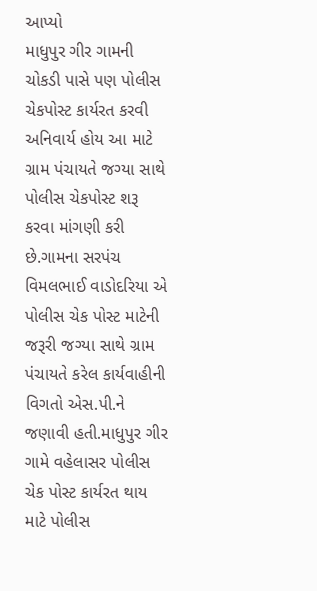આપ્યો
માધુપુર ગીર ગામની ચોકડી પાસે પણ પોલીસ ચેકપોસ્ટ કાર્યરત કરવી અનિવાર્ય હોય આ માટે ગ્રામ પંચાયતે જગ્યા સાથે પોલીસ ચેકપોસ્ટ શરૂ કરવા માંગણી કરી છે.ગામના સરપંચ વિમલભાઈ વાડોદરિયા એ પોલીસ ચેક પોસ્ટ માટેની જરૂરી જગ્યા સાથે ગ્રામ પંચાયતે કરેલ કાર્યવાહીની વિગતો એસ.પી.ને જણાવી હતી.માધુપુર ગીર ગામે વહેલાસર પોલીસ ચેક પોસ્ટ કાર્યરત થાય માટે પોલીસ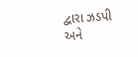દ્વારા ઝડપી અને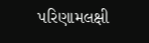પરિણામલક્ષી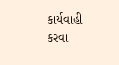કાર્યવાહી કરવા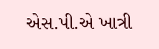એસ.પી.એ ખાત્રી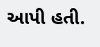આપી હતી.